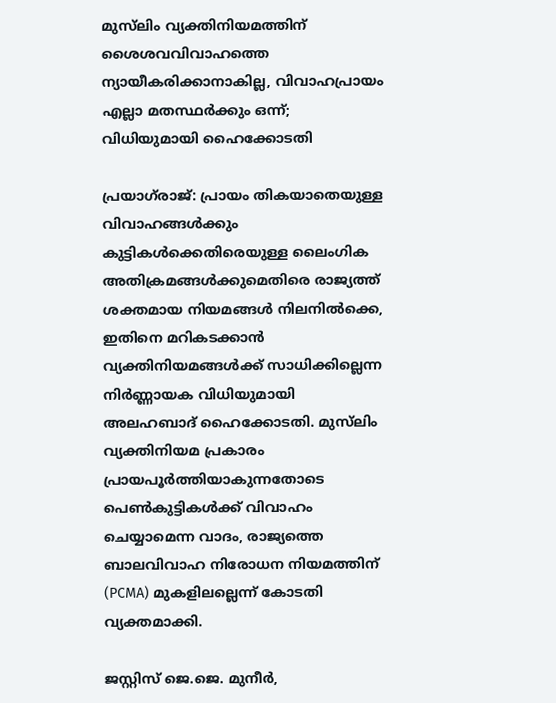മുസ്‌ലിം വ്യക്തിനിയമത്തിന് ശൈശവവിവാഹത്തെ ന്യായീകരിക്കാനാകില്ല, വിവാഹപ്രായം എല്ലാ മതസ്ഥർക്കും ഒന്ന്; വിധിയുമായി ഹൈക്കോടതി

പ്രയാഗ്‌രാജ്: പ്രായം തികയാതെയുള്ള വിവാഹങ്ങൾക്കും കുട്ടികൾക്കെതിരെയുള്ള ലൈംഗിക അതിക്രമങ്ങൾക്കുമെതിരെ രാജ്യത്ത് ശക്തമായ നിയമങ്ങൾ നിലനിൽക്കെ, ഇതിനെ മറികടക്കാൻ വ്യക്തിനിയമങ്ങൾക്ക് സാധിക്കില്ലെന്ന നിർണ്ണായക വിധിയുമായി അലഹബാദ് ഹൈക്കോടതി. മുസ്‌ലിം വ്യക്തിനിയമ പ്രകാരം പ്രായപൂർത്തിയാകുന്നതോടെ പെൺകുട്ടികൾക്ക് വിവാഹം ചെയ്യാമെന്ന വാദം, രാജ്യത്തെ ബാലവിവാഹ നിരോധന നിയമത്തിന് (PCMA) മുകളിലല്ലെന്ന് കോടതി വ്യക്തമാക്കി.

ജസ്റ്റിസ് ജെ.ജെ. മുനീർ,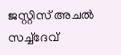ജസ്റ്റിസ് അചൽ സച്ച്ദേവ്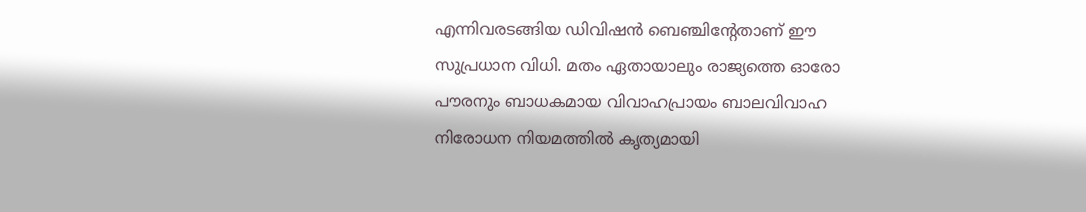എന്നിവരടങ്ങിയ ഡിവിഷൻ ബെഞ്ചിന്റേതാണ് ഈ സുപ്രധാന വിധി. മതം ഏതായാലും രാജ്യത്തെ ഓരോ പൗരനും ബാധകമായ വിവാഹപ്രായം ബാലവിവാഹ നിരോധന നിയമത്തിൽ കൃത്യമായി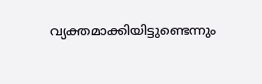വ്യക്തമാക്കിയിട്ടുണ്ടെന്നും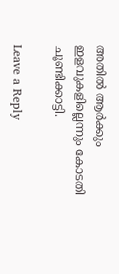അതിൽ ആർക്കും ഇളവുകളില്ലെന്നും കോടതി ചൂണ്ടിക്കാട്ടി.

Leave a Reply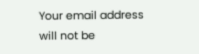Your email address will not be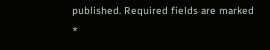published. Required fields are marked *